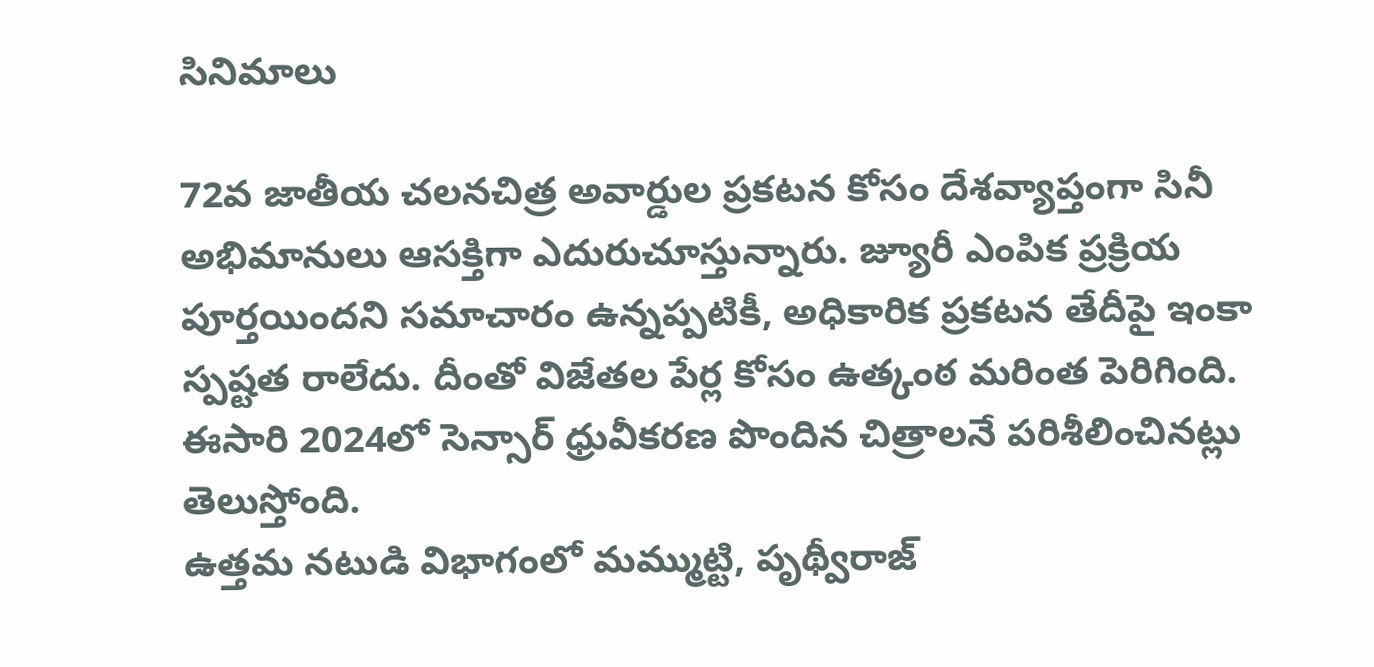సినిమాలు

72వ జాతీయ చలనచిత్ర అవార్డుల ప్రకటన కోసం దేశవ్యాప్తంగా సినీ అభిమానులు ఆసక్తిగా ఎదురుచూస్తున్నారు. జ్యూరీ ఎంపిక ప్రక్రియ పూర్తయిందని సమాచారం ఉన్నప్పటికీ, అధికారిక ప్రకటన తేదీపై ఇంకా స్పష్టత రాలేదు. దీంతో విజేతల పేర్ల కోసం ఉత్కంఠ మరింత పెరిగింది. ఈసారి 2024లో సెన్సార్ ధ్రువీకరణ పొందిన చిత్రాలనే పరిశీలించినట్లు తెలుస్తోంది.
ఉత్తమ నటుడి విభాగంలో మమ్ముట్టి, పృథ్వీరాజ్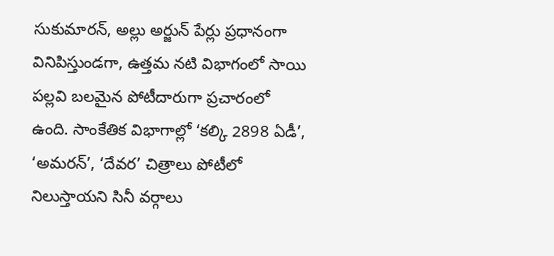సుకుమారన్, అల్లు అర్జున్ పేర్లు ప్రధానంగా వినిపిస్తుండగా, ఉత్తమ నటి విభాగంలో సాయి పల్లవి బలమైన పోటీదారుగా ప్రచారంలో ఉంది. సాంకేతిక విభాగాల్లో ‘కల్కి 2898 ఏడీ’, ‘అమరన్’, ‘దేవర’ చిత్రాలు పోటీలో నిలుస్తాయని సినీ వర్గాలు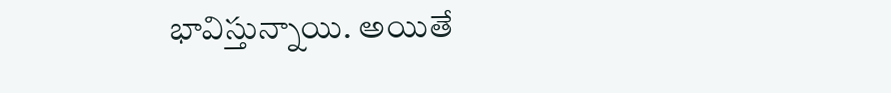భావిస్తున్నాయి. అయితే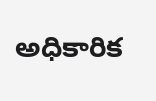అధికారిక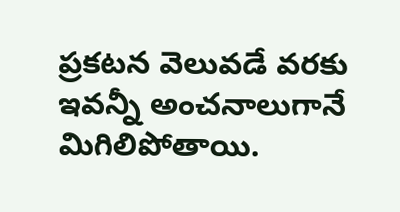ప్రకటన వెలువడే వరకు ఇవన్నీ అంచనాలుగానే మిగిలిపోతాయి.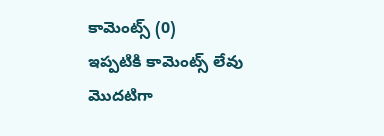కామెంట్స్ (0)
ఇప్పటికి కామెంట్స్ లేవు
మొదటిగా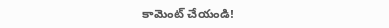కామెంట్ చేయండి!